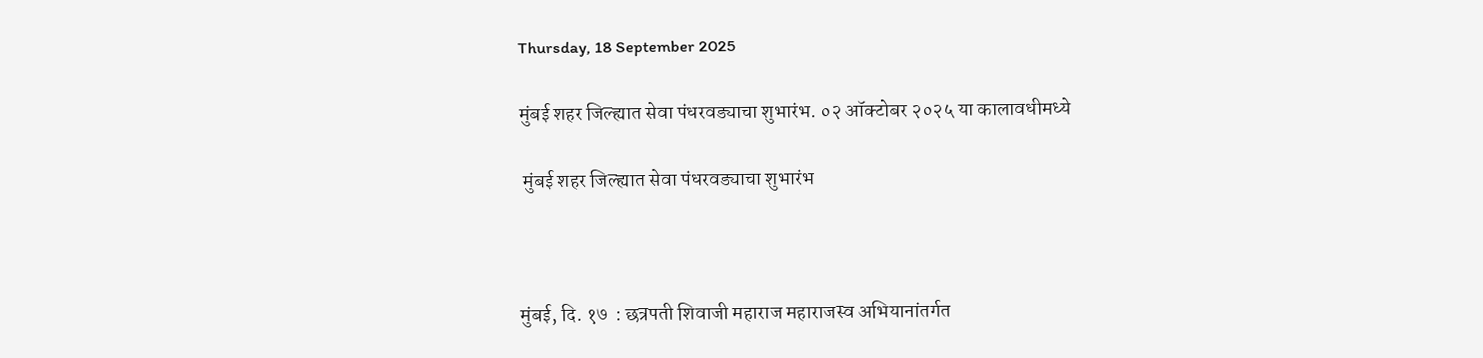Thursday, 18 September 2025

मुंबई शहर जिल्ह्यात सेवा पंधरवड्याचा शुभारंभ. ०२ ऑक्टोबर २०२५ या कालावधीमध्ये

 मुंबई शहर जिल्ह्यात सेवा पंधरवड्याचा शुभारंभ



मुंबई, दि. १७  : छत्रपती शिवाजी महाराज महाराजस्व अभियानांतर्गत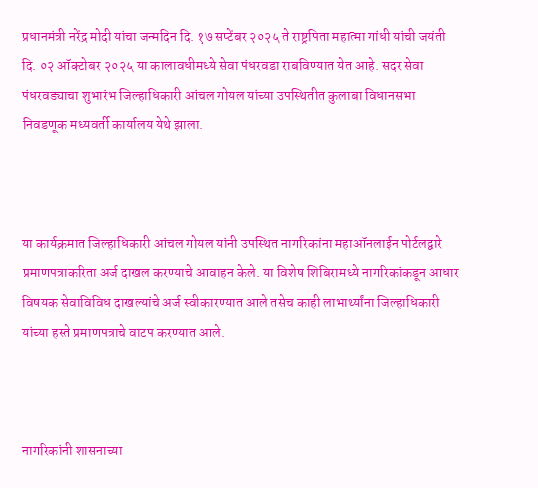प्रधानमंत्री नरेंद्र मोदी यांचा जन्मदिन दि. १७ सप्टेंबर २०२५ ते राष्ट्रपिता महात्मा गांधी यांची जयंती दि. ०२ ऑक्टोबर २०२५ या कालावधीमध्ये सेवा पंधरवडा राबविण्यात येत आहे. सदर सेवा पंधरवड्याचा शुभारंभ जिल्हाधिकारी आंचल गोयल यांच्या उपस्थितीत कुलाबा विधानसभा निवडणूक मध्यवर्ती कार्यालय येथे झाला.



या कार्यक्रमात जिल्हाधिकारी आंचल गोयल यांनी उपस्थित नागरिकांना महाऑनलाईन पोर्टलद्वारे प्रमाणपत्राकरिता अर्ज दाखल करण्याचे आवाहन केले. या विशेष शिबिरामध्ये नागरिकांकडून आधार विषयक सेवाविविध दाखल्यांचे अर्ज स्वीकारण्यात आले तसेच काही लाभार्थ्यांना जिल्हाधिकारी यांच्या हस्ते प्रमाणपत्राचे वाटप करण्यात आले.



नागरिकांनी शासनाच्या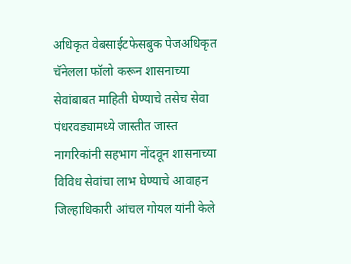अधिकृत वेबसाईटफेसबुक पेजअधिकृत चॅनेलला फॉलो करून शासनाच्या सेवांबाबत माहिती घेण्याचे तसेच सेवा पंधरवड्यामध्ये जास्तीत जास्त नागरिकांनी सहभाग नोंदवून शासनाच्या विविध सेवांचा लाभ घेण्याचे आवाहन जिल्हाधिकारी आंचल गोयल यांनी केले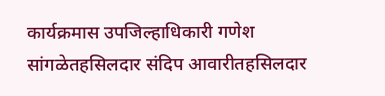कार्यक्रमास उपजिल्हाधिकारी गणेश सांगळेतहसिलदार संदिप आवारीतहसिलदार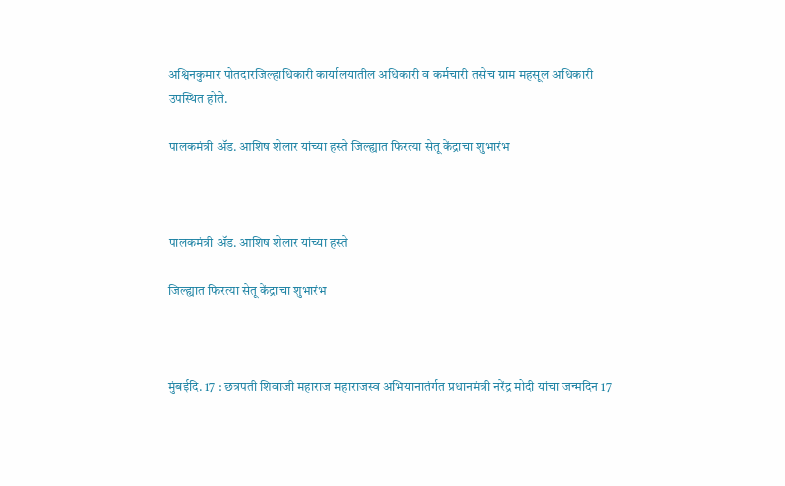अश्विनकुमार पोतदारजिल्हाधिकारी कार्यालयातील अधिकारी व कर्मचारी तसेच ग्राम महसूल अधिकारी उपस्थित होते.

पालकमंत्री ॲड. आशिष शेलार यांच्या हस्ते जिल्ह्यात फिरत्या सेतू केंद्राचा शुभारंभ



पालकमंत्री ॲड. आशिष शेलार यांच्या हस्ते

जिल्ह्यात फिरत्या सेतू केंद्राचा शुभारंभ



मुंबईदि. 17 : छत्रपती शिवाजी महाराज महाराजस्व अभियानातंर्गत प्रधानमंत्री नरेंद्र मोदी यांचा जन्मदिन 17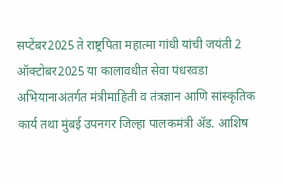सप्टेंबर2025 ते राष्ट्रपिता महात्मा गांधी यांची जयंती 2 ऑक्टोबर2025 या कालावधीत सेवा पंधरवडा अभियानाअंतर्गत मंत्रीमाहिती व तंत्रज्ञान आणि सांस्कृतिक कार्य तथा मुंबई उपनगर जिल्हा पालकमंत्री ॲड. आशिष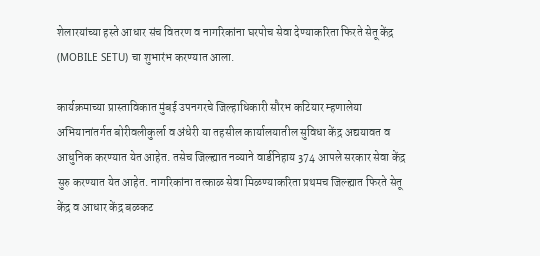शेलारयांच्या हस्ते आधार संच वितरण व नागरिकांना घरपोच सेवा देण्याकरिता फिरते सेतू केंद्र (MOBILE SETU) चा शुभारंभ करण्यात आला.

कार्यक्रमाच्या प्रास्ताविकात मुंबई उपनगरचे जिल्हाधिकारी सौरभ कटियार म्हणालेया अभियानांतर्गत बोरीवलीकुर्ला व अंधेरी या तहसील कार्यालयातील सुविधा केंद्र अद्ययावत व आधुनिक करण्यात येत आहेत. तसेच जिल्ह्यात नव्याने वार्डनिहाय 374 आपले सरकार सेवा केंद्र सुरु करण्यात येत आहेत. नागरिकांना तत्काळ सेवा मिळण्याकरिता प्रथमच जिल्ह्यात फिरते सेतू केंद्र व आधार केंद्र बळकट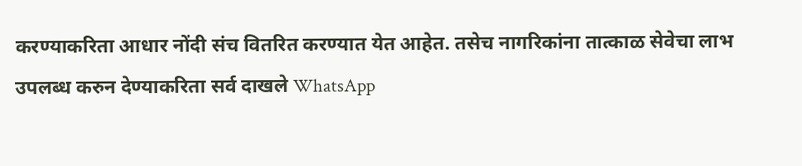करण्याकरिता आधार नोंदी संच वितरित करण्यात येत आहेत. तसेच नागरिकांना तात्काळ सेवेचा लाभ उपलब्ध करुन देण्याकरिता सर्व दाखले WhatsApp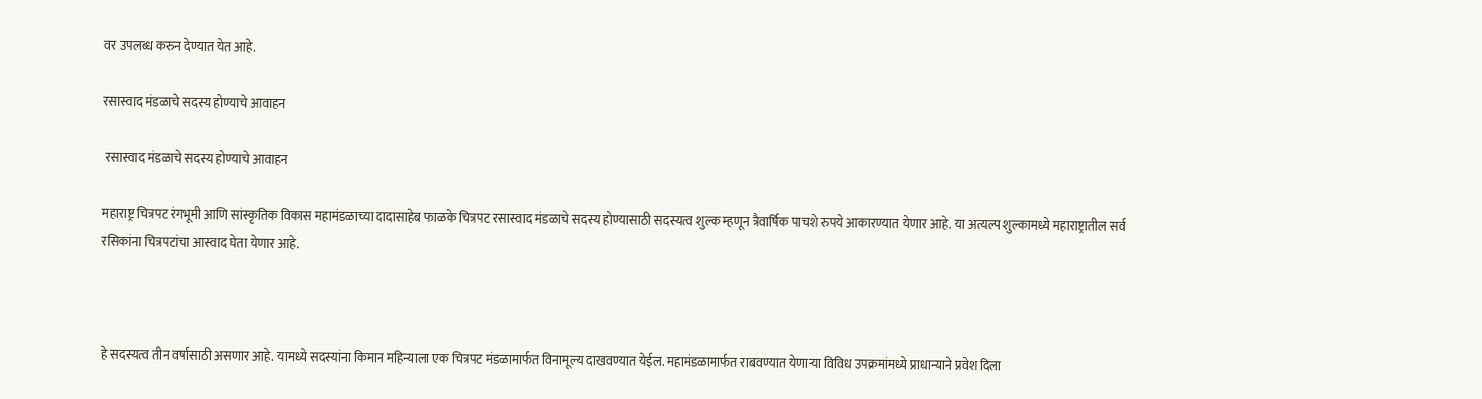वर उपलब्ध करुन देण्यात येत आहे.

रसास्वाद मंडळाचे सदस्य होण्याचे आवाहन

 रसास्वाद मंडळाचे सदस्य होण्याचे आवाहन

महाराष्ट्र चित्रपट रंगभूमी आणि सांस्कृतिक विकास महामंडळाच्या दादासाहेब फाळके चित्रपट रसास्वाद मंडळाचे सदस्य होण्यासाठी सदस्यत्व शुल्क म्हणून त्रैवार्षिक पाचशे रुपये आकारण्यात येणार आहे. या अत्यल्प शुल्कामध्ये महाराष्ट्रातील सर्व रसिकांना चित्रपटांचा आस्वाद घेता येणार आहे.



हे सदस्यत्व तीन वर्षासाठी असणार आहे. यामध्ये सदस्यांना किमान महिन्याला एक चित्रपट मंडळामार्फत विनामूल्य दाखवण्यात येईल. महामंडळामार्फत राबवण्यात येणाऱ्या विविध उपक्रमांमध्ये प्राधान्याने प्रवेश दिला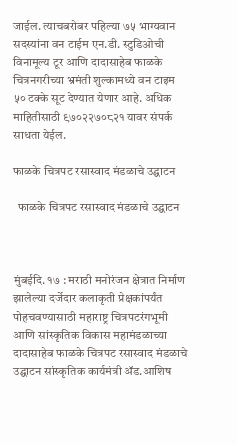जाईल. त्याचबरोबर पहिल्या ७५ भाग्यवान सदस्यांना वन टाईम एन.डी. स्टुडिओची विनामूल्य टूर आणि दादासाहेब फाळके चित्रनगरीच्या भ्रमंती शुल्कामध्ये वन टाइम ५० टक्के सूट देण्यात येणार आहे. अधिक माहितीसाठी ९७०२२७०८२१ यावर संपर्क साधता येईल.

फाळके चित्रपट रसास्वाद मंडळाचे उद्घाटन

  फाळके चित्रपट रसास्वाद मंडळाचे उद्घाटन



मुंबईदि. १७ : मराठी मनोरंजन क्षेत्रात निर्माण झालेल्या दर्जेदार कलाकृती प्रेक्षकांपर्यंत पोहचवण्यासाठी महाराष्ट्र चित्रपटरंगभूमी आणि सांस्कृतिक विकास महामंडळाच्या दादासाहेब फाळके चित्रपट रसास्वाद मंडळाचे उद्घाटन सांस्कृतिक कार्यमंत्री ॲड.आशिष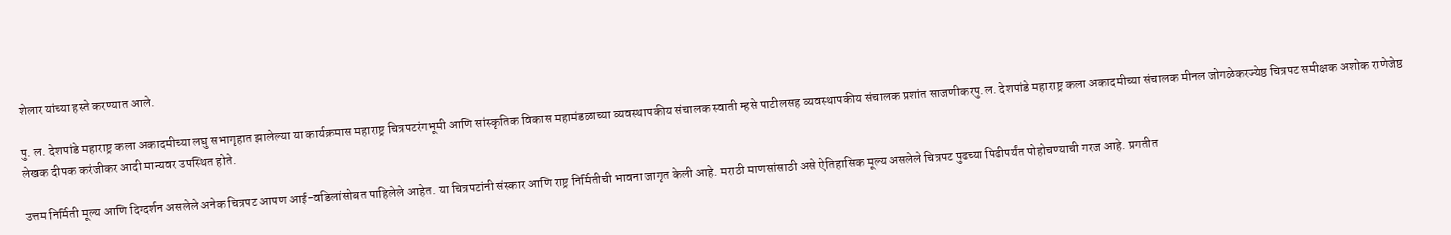शेलार यांच्या हस्ते करण्यात आले.

पु. ल. देशपांडे महाराष्ट्र कला अकादमीच्या लघु सभागृहात झालेल्या या कार्यक्रमास महाराष्ट्र चित्रपटरंगभूमी आणि सांस्कृतिक विकास महामंडळाच्या व्यवस्थापकीय संचालक स्वाती म्हसे पाटीलसह व्यवस्थापकीय संचालक प्रशांत साजणीकरपु.ल. देशपांडे महाराष्ट्र कला अकादमीच्या संचालक मीनल जोगळेकरज्येष्ठ चित्रपट समीक्षक अशोक राणेजेष्ठ लेखक दीपक करंजीकर आदी मान्यवर उपस्थित होते.

उत्तम निर्मिती मूल्य आणि दिग्दर्शन असलेले अनेक चित्रपट आपण आई-वडिलांसोबत पाहिलेले आहेत. या चित्रपटांनी संस्कार आणि राष्ट्र निर्मितीची भावना जागृत केली आहे. मराठी माणसांसाठी असे ऐतिहासिक मूल्य असलेले चित्रपट पुढच्या पिढीपर्यंत पोहोचण्याची गरज आहे. प्रगतीत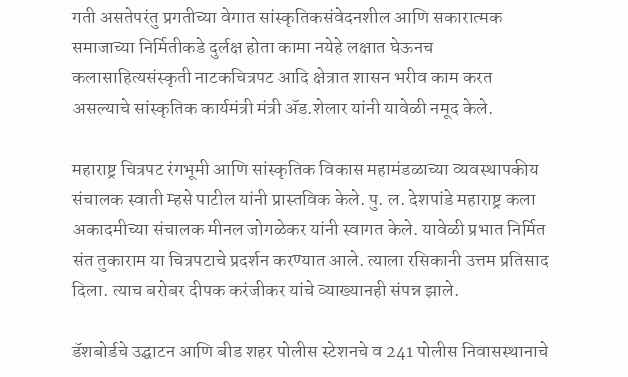गती असतेपरंतु प्रगतीच्या वेगात सांस्कृतिकसंवेदनशील आणि सकारात्मक समाजाच्या निर्मितीकडे दुर्लक्ष होता कामा नयेहे लक्षात घेऊनच कलासाहित्यसंस्कृती नाटकचित्रपट आदि क्षेत्रात शासन भरीव काम करत असल्याचे सांस्कृतिक कार्यमंत्री मंत्री ॲड.शेलार यांनी यावेळी नमूद केले.

महाराष्ट्र चित्रपट रंगभूमी आणि सांस्कृतिक विकास महामंडळाच्या व्यवस्थापकीय संचालक स्वाती म्हसे पाटील यांनी प्रास्तविक केले. पु. ल. देशपांडे महाराष्ट्र कला अकादमीच्या संचालक मीनल जोगळेकर यांनी स्वागत केले. यावेळी प्रभात निर्मित संत तुकाराम या चित्रपटाचे प्रदर्शन करण्यात आले. त्याला रसिकानी उत्तम प्रतिसाद दिला. त्याच बरोबर दीपक करंजीकर यांचे व्याख्यानही संपन्न झाले.

डॅशबोर्डचे उद्घाटन आणि बीड शहर पोलीस स्टेशनचे व 241 पोलीस निवासस्थानाचे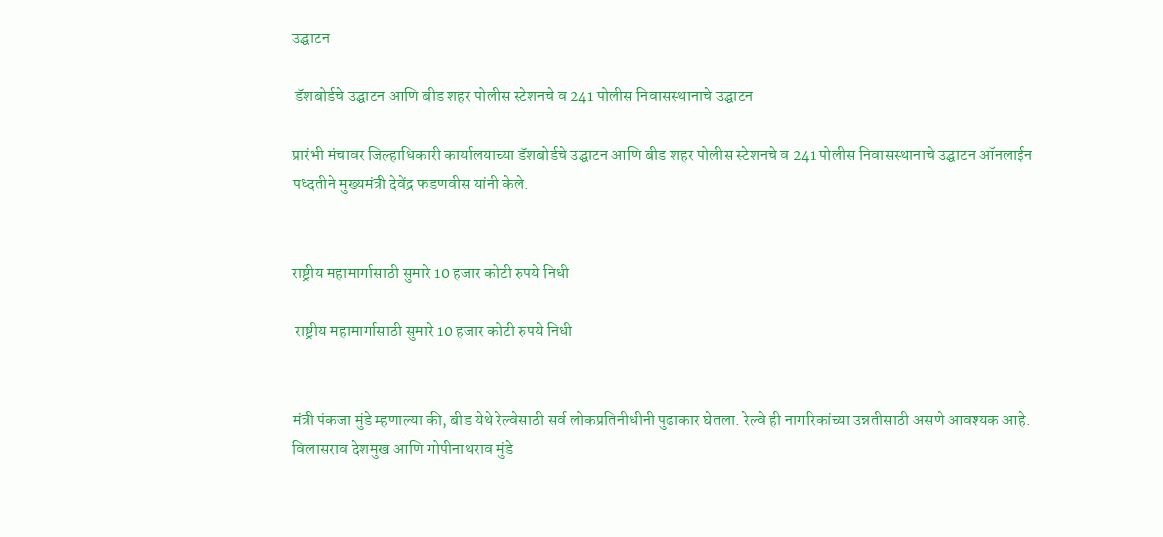उद्घाटन

 डॅशबोर्डचे उद्घाटन आणि बीड शहर पोलीस स्टेशनचे व 241 पोलीस निवासस्थानाचे उद्घाटन

प्रारंभी मंचावर जिल्हाधिकारी कार्यालयाच्या डॅशबोर्डचे उद्घाटन आणि बीड शहर पोलीस स्टेशनचे व 241 पोलीस निवासस्थानाचे उद्घाटन ऑनलाईन पध्दतीने मुख्यमंत्री देवेंद्र फडणवीस यांनी केले.


राष्ट्रीय महामार्गासाठी सुमारे 10 हजार कोटी रुपये निधी

 राष्ट्रीय महामार्गासाठी सुमारे 10 हजार कोटी रुपये निधी


मंत्री पंकजा मुंडे म्हणाल्या की, बीड येथे रेल्वेसाठी सर्व लोकप्रतिनीधीनी पुढाकार घेतला. रेल्वे ही नागरिकांच्या उन्नतीसाठी असणे आवश्यक आहे. विलासराव देशमुख आणि गोपीनाथराव मुंडे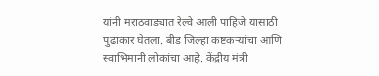यांनी मराठवाड्यात रेल्वे आली पाहिजे यासाठी पुढाकार घेतला. बीड जिल्हा कष्टकऱ्यांचा आणि स्वाभिमानी लोकांचा आहे. केंद्रीय मंत्री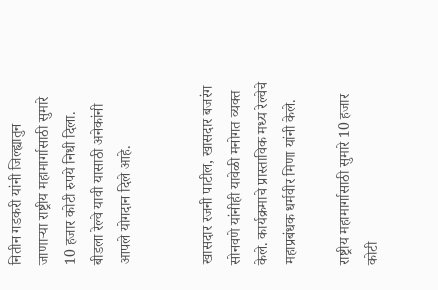नितीन गडकरी यांनी जिल्ह्यातुन जाणाऱ्या राष्ट्रीय महामार्गासाठी सुमारे 10 हजार कोटी रुपये निधी दिला. बीडला रेल्वे यावी यासाठी अनेकांनी आपले योगदान दिले आहे.


खासदार रजनी पाटील, खासदार बजरंग सोनवणे यांनीही यावेळी मनोगत व्यक्त केले. कार्यक्रमाचे प्रास्ताविक मध्य रेल्वेचे महाप्रबंधक धर्मवीर मिणा यांनी केले.

राष्ट्रीय महामार्गासाठी सुमारे 10 हजार कोटी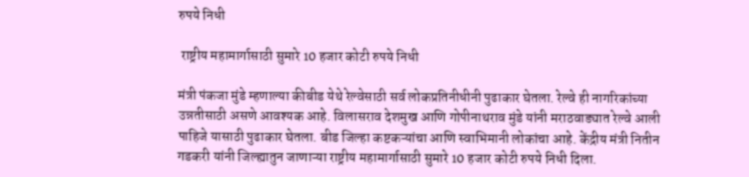रुपये निधी

 राष्ट्रीय महामार्गासाठी सुमारे 10 हजार कोटी रुपये निधी

मंत्री पंकजा मुंडे म्हणाल्या कीबीड येथे रेल्वेसाठी सर्व लोकप्रतिनीधीनी पुढाकार घेतला. रेल्वे ही नागरिकांच्या उन्नतीसाठी असणे आवश्यक आहे. विलासराव देशमुख आणि गोपीनाथराव मुंडे यांनी मराठवाड्यात रेल्वे आली पाहिजे यासाठी पुढाकार घेतला. बीड जिल्हा कष्टकऱ्यांचा आणि स्वाभिमानी लोकांचा आहे. केंद्रीय मंत्री नितीन गडकरी यांनी जिल्ह्यातुन जाणाऱ्या राष्ट्रीय महामार्गासाठी सुमारे 10 हजार कोटी रुपये निधी दिला.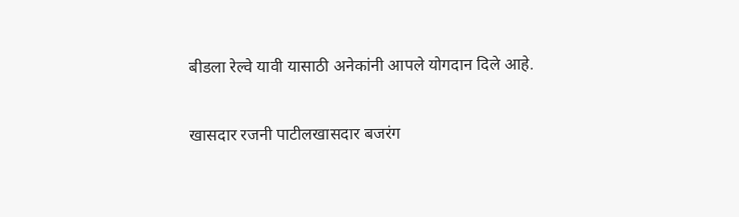बीडला रेल्वे यावी यासाठी अनेकांनी आपले योगदान दिले आहे.

खासदार रजनी पाटीलखासदार बजरंग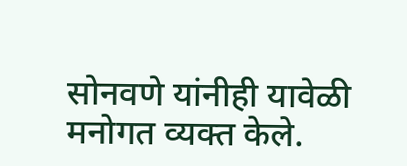सोनवणे यांनीही यावेळी मनोगत व्यक्त केले.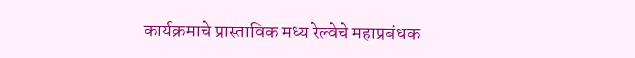कार्यक्रमाचे प्रास्ताविक मध्य रेल्वेचे महाप्रबंधक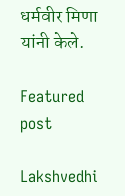धर्मवीर मिणा यांनी केले.

Featured post

Lakshvedhi